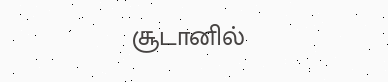சூடானில்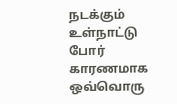நடக்கும் உள்நாட்டு போர் காரணமாக ஒவ்வொரு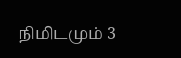நிமிடமும் 3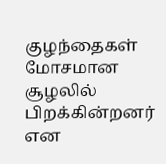குழந்தைகள் மோசமான சூழலில் பிறக்கின்றனர் என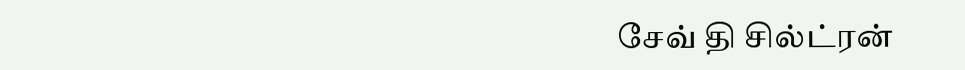சேவ் தி சில்ட்ரன்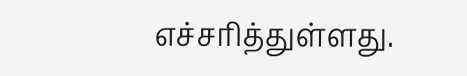எச்சரித்துள்ளது.